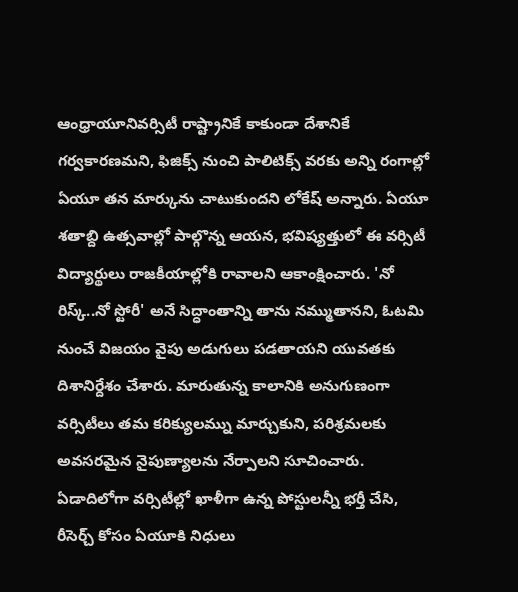ఆంధ్రాయూనివర్సిటీ రాష్ట్రానికే కాకుండా దేశానికే గర్వకారణమని, ఫిజిక్స్ నుంచి పాలిటిక్స్ వరకు అన్ని రంగాల్లో ఏయూ తన మార్కును చాటుకుందని లోకేష్ అన్నారు. ఏయూ శతాబ్ది ఉత్సవాల్లో పాల్గొన్న ఆయన, భవిష్యత్తులో ఈ వర్సిటీ
విద్యార్థులు రాజకీయాల్లోకి రావాలని ఆకాంక్షించారు. 'నో రిస్క్..నో స్టోరీ' అనే సిద్ధాంతాన్ని తాను నమ్ముతానని, ఓటమి నుంచే విజయం వైపు అడుగులు పడతాయని యువతకు దిశానిర్దేశం చేశారు. మారుతున్న కాలానికి అనుగుణంగా వర్సిటీలు తమ కరిక్యులమ్ను మార్చుకుని, పరిశ్రమలకు అవసరమైన నైపుణ్యాలను నేర్పాలని సూచించారు. ఏడాదిలోగా వర్సిటీల్లో ఖాళీగా ఉన్న పోస్టులన్నీ భర్తీ చేసి, రీసెర్చ్ కోసం ఏయూకి నిధులు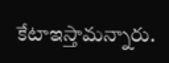కేటాఇస్తామన్నారు.